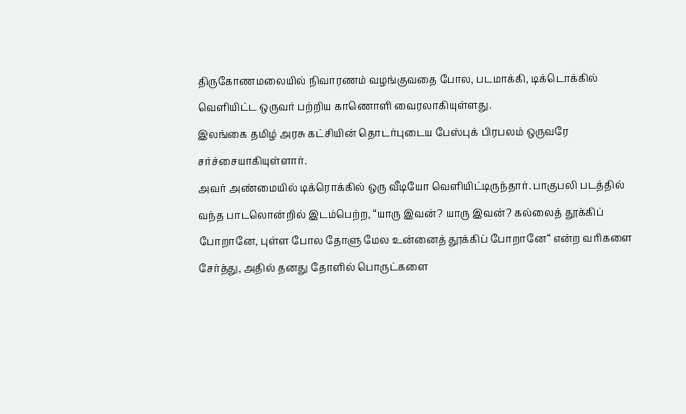திருகோணமலையில் நிவாரணம் வழங்குவதை போல, படமாக்கி, டிக்டொக்கில் வெளியிட்ட ஒருவர் பற்றிய காணொளி வைரலாகியுள்ளது.
இலங்கை தமிழ் அரசு கட்சியின் தொடர்புடைய பேஸ்புக் பிரபலம் ஒருவரே சர்ச்சையாகியுள்ளார்.
அவர் அண்மையில் டிக்ரொக்கில் ஒரு வீடியோ வெளியிட்டிருந்தார். பாகுபலி படத்தில் வந்த பாடலொன்றில் இடம்பெற்ற, “யாரு இவன்? யாரு இவன்? கல்லைத் தூக்கிப் போறானே, புள்ள போல தோளு மேல உன்னைத் தூக்கிப் போறானே“ என்ற வரிகளை சேர்த்து, அதில் தனது தோளில் பொருட்களை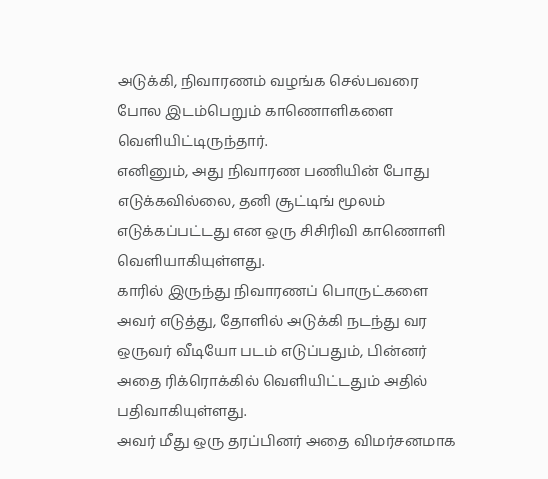அடுக்கி, நிவாரணம் வழங்க செல்பவரை போல இடம்பெறும் காணொளிகளை வெளியிட்டிருந்தார்.
எனினும், அது நிவாரண பணியின் போது எடுக்கவில்லை, தனி சூட்டிங் மூலம் எடுக்கப்பட்டது என ஒரு சிசிரிவி காணொளி வெளியாகியுள்ளது.
காரில் இருந்து நிவாரணப் பொருட்களை அவர் எடுத்து, தோளில் அடுக்கி நடந்து வர ஒருவர் வீடியோ படம் எடுப்பதும், பின்னர் அதை ரிக்ரொக்கில் வெளியிட்டதும் அதில் பதிவாகியுள்ளது.
அவர் மீது ஒரு தரப்பினர் அதை விமர்சனமாக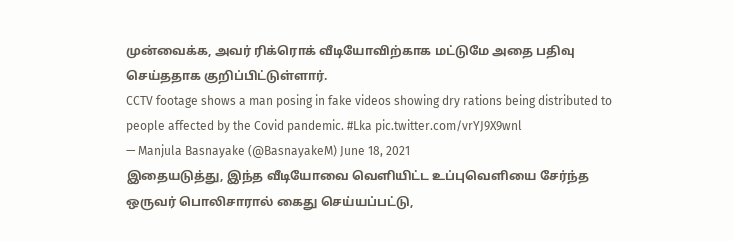முன்வைக்க, அவர் ரிக்ரொக் வீடியோவிற்காக மட்டுமே அதை பதிவு செய்ததாக குறிப்பிட்டுள்ளார்.
CCTV footage shows a man posing in fake videos showing dry rations being distributed to people affected by the Covid pandemic. #Lka pic.twitter.com/vrYJ9X9wnl
— Manjula Basnayake (@BasnayakeM) June 18, 2021
இதையடுத்து, இந்த வீடியோவை வெளியிட்ட உப்புவெளியை சேர்ந்த ஒருவர் பொலிசாரால் கைது செய்யப்பட்டு,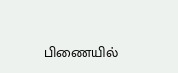பிணையில்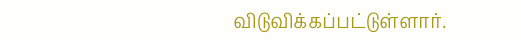விடுவிக்கப்பட்டுள்ளார்.